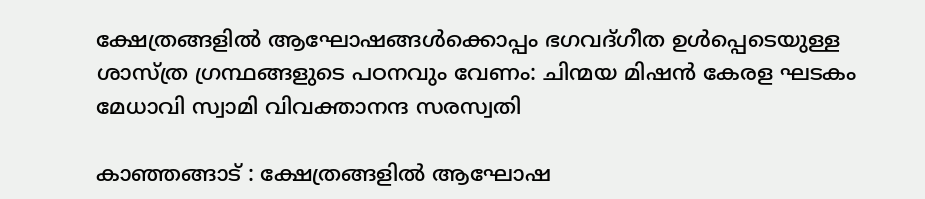ക്ഷേത്രങ്ങളില്‍ ആഘോഷങ്ങള്‍ക്കൊപ്പം ഭഗവദ്ഗീത ഉള്‍പ്പെടെയുള്ള ശാസ്ത്ര ഗ്രന്ഥങ്ങളുടെ പഠനവും വേണം: ചിന്മയ മിഷന്‍ കേരള ഘടകം മേധാവി സ്വാമി വിവക്താനന്ദ സരസ്വതി

കാഞ്ഞങ്ങാട് : ക്ഷേത്രങ്ങളില്‍ ആഘോഷ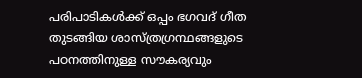പരിപാടികള്‍ക്ക് ഒപ്പം ഭഗവദ് ഗീത തുടങ്ങിയ ശാസ്ത്രഗ്രന്ഥങ്ങളുടെ പഠനത്തിനുള്ള സൗകര്യവും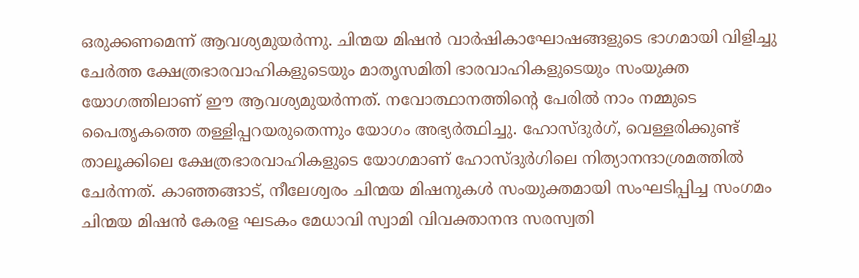ഒരുക്കണമെന്ന് ആവശ്യമുയര്‍ന്നു. ചിന്മയ മിഷന്‍ വാര്‍ഷികാഘോഷങ്ങളുടെ ഭാഗമായി വിളിച്ചു ചേര്‍ത്ത ക്ഷേത്രഭാരവാഹികളുടെയും മാതൃസമിതി ഭാരവാഹികളുടെയും സംയുക്ത യോഗത്തിലാണ് ഈ ആവശ്യമുയര്‍ന്നത്. നവോത്ഥാനത്തിന്റെ പേരില്‍ നാം നമ്മുടെ പൈതൃകത്തെ തള്ളിപ്പറയരുതെന്നും യോഗം അഭ്യര്‍ത്ഥിച്ചു. ഹോസ്ദുര്‍ഗ്, വെള്ളരിക്കുണ്ട് താലൂക്കിലെ ക്ഷേത്രഭാരവാഹികളുടെ യോഗമാണ് ഹോസ്ദുര്‍ഗിലെ നിത്യാനന്ദാശ്രമത്തില്‍ ചേര്‍ന്നത്. കാഞ്ഞങ്ങാട്, നീലേശ്വരം ചിന്മയ മിഷനുകള്‍ സംയുക്തമായി സംഘടിപ്പിച്ച സംഗമം ചിന്മയ മിഷന്‍ കേരള ഘടകം മേധാവി സ്വാമി വിവക്താനന്ദ സരസ്വതി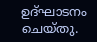ഉദ്ഘാടനം ചെയ്തു.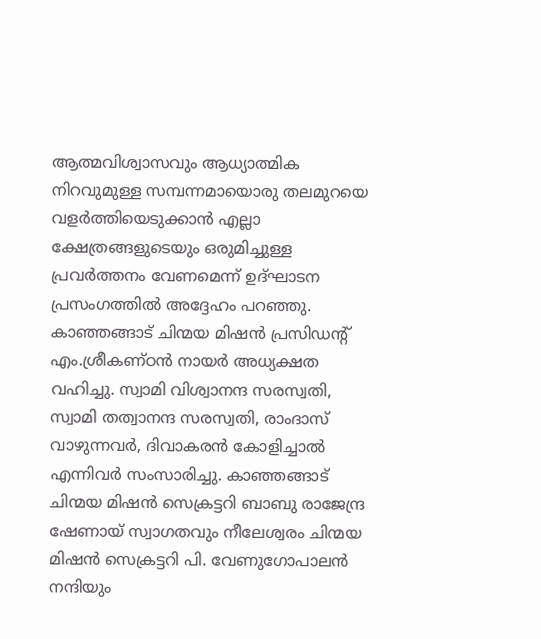ആത്മവിശ്വാസവും ആധ്യാത്മിക നിറവുമുള്ള സമ്പന്നമായൊരു തലമുറയെ വളര്‍ത്തിയെടുക്കാന്‍ എല്ലാ ക്ഷേത്രങ്ങളുടെയും ഒരുമിച്ചുള്ള പ്രവര്‍ത്തനം വേണമെന്ന് ഉദ്ഘാടന പ്രസംഗത്തില്‍ അദ്ദേഹം പറഞ്ഞു. കാഞ്ഞങ്ങാട് ചിന്മയ മിഷന്‍ പ്രസിഡന്റ് എം.ശ്രീകണ്ഠന്‍ നായര്‍ അധ്യക്ഷത വഹിച്ചു. സ്വാമി വിശ്വാനന്ദ സരസ്വതി, സ്വാമി തത്വാനന്ദ സരസ്വതി, രാംദാസ് വാഴുന്നവര്‍, ദിവാകരന്‍ കോളിച്ചാല്‍ എന്നിവര്‍ സംസാരിച്ചു. കാഞ്ഞങ്ങാട് ചിന്മയ മിഷന്‍ സെക്രട്ടറി ബാബു രാജേന്ദ്ര ഷേണായ് സ്വാഗതവും നീലേശ്വരം ചിന്മയ മിഷന്‍ സെക്രട്ടറി പി. വേണുഗോപാലന്‍ നന്ദിയും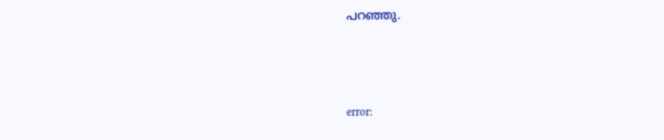പറഞ്ഞു.



error: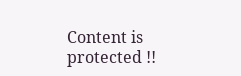Content is protected !!